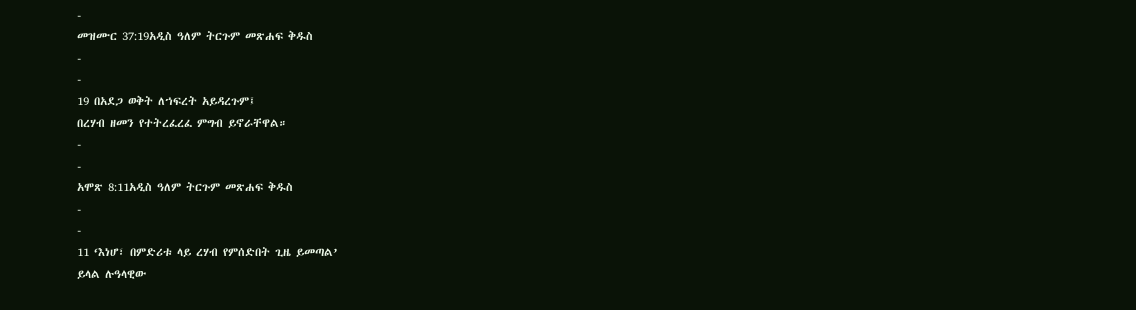-
መዝሙር 37:19አዲስ ዓለም ትርጉም መጽሐፍ ቅዱስ
-
-
19 በአደጋ ወቅት ለኀፍረት አይዳረጉም፤
በረሃብ ዘመን የተትረፈረፈ ምግብ ይኖራቸዋል።
-
-
አሞጽ 8:11አዲስ ዓለም ትርጉም መጽሐፍ ቅዱስ
-
-
11 ‘እነሆ፣ በምድሪቱ ላይ ረሃብ የምሰድበት ጊዜ ይመጣል’
ይላል ሉዓላዊው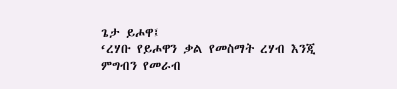ጌታ ይሖዋ፤
‘ረሃቡ የይሖዋን ቃል የመስማት ረሃብ እንጂ
ምግብን የመራብ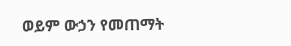ወይም ውኃን የመጠማት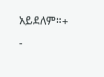አይደለም።+
-